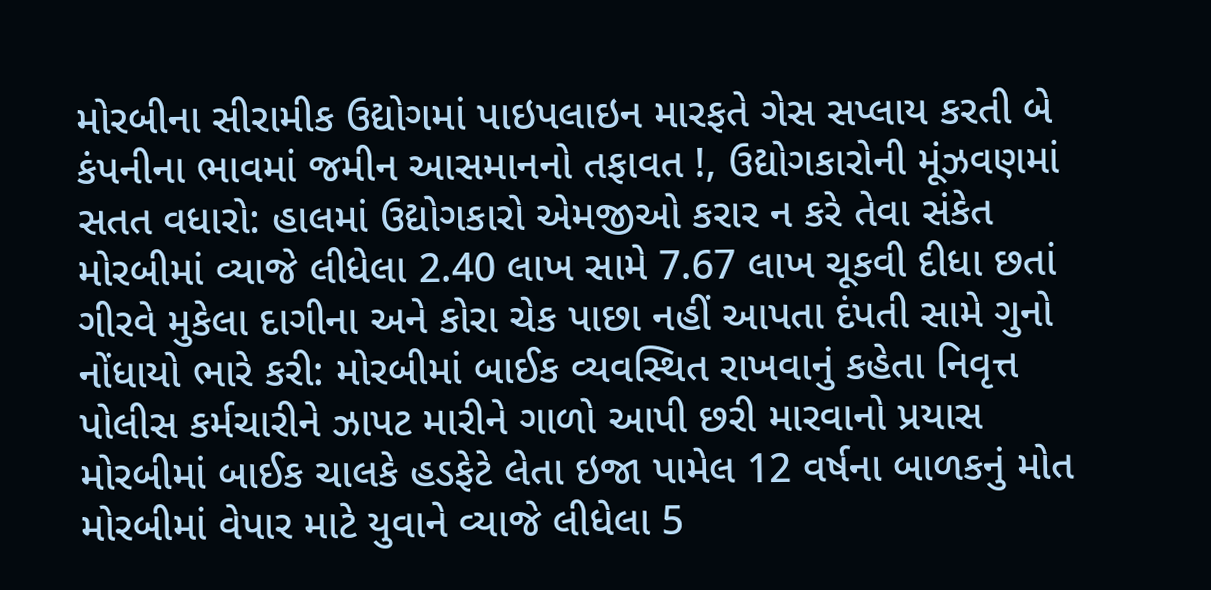મોરબીના સીરામીક ઉદ્યોગમાં પાઇપલાઇન મારફતે ગેસ સપ્લાય કરતી બે કંપનીના ભાવમાં જમીન આસમાનનો તફાવત !, ઉદ્યોગકારોની મૂંઝવણમાં સતત વધારો: હાલમાં ઉદ્યોગકારો એમજીઓ કરાર ન કરે તેવા સંકેત મોરબીમાં વ્યાજે લીધેલા 2.40 લાખ સામે 7.67 લાખ ચૂકવી દીધા છતાં ગીરવે મુકેલા દાગીના અને કોરા ચેક પાછા નહીં આપતા દંપતી સામે ગુનો નોંધાયો ભારે કરી: મોરબીમાં બાઈક વ્યવસ્થિત રાખવાનું કહેતા નિવૃત્ત પોલીસ કર્મચારીને ઝાપટ મારીને ગાળો આપી છરી મારવાનો પ્રયાસ મોરબીમાં બાઈક ચાલકે હડફેટે લેતા ઇજા પામેલ 12 વર્ષના બાળકનું મોત મોરબીમાં વેપાર માટે યુવાને વ્યાજે લીધેલા 5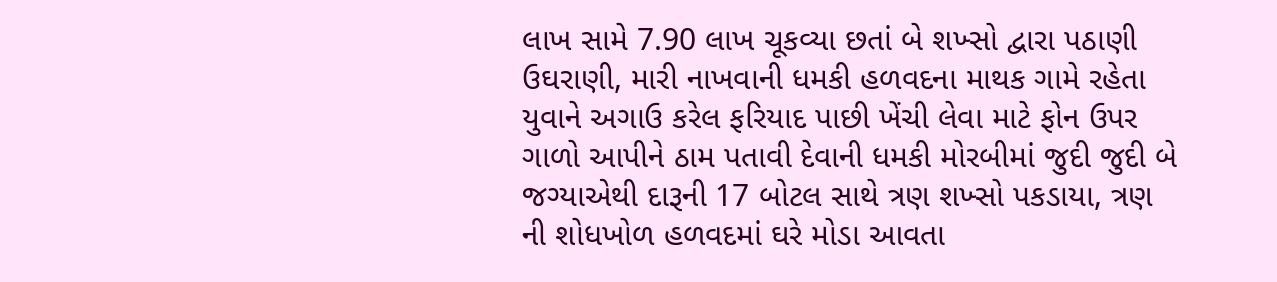લાખ સામે 7.90 લાખ ચૂકવ્યા છતાં બે શખ્સો દ્વારા પઠાણી ઉઘરાણી, મારી નાખવાની ધમકી હળવદના માથક ગામે રહેતા યુવાને અગાઉ કરેલ ફરિયાદ પાછી ખેંચી લેવા માટે ફોન ઉપર ગાળો આપીને ઠામ પતાવી દેવાની ધમકી મોરબીમાં જુદી જુદી બે જગ્યાએથી દારૂની 17 બોટલ સાથે ત્રણ શખ્સો પકડાયા, ત્રણ ની શોધખોળ હળવદમાં ઘરે મોડા આવતા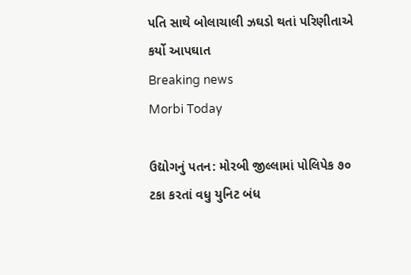પતિ સાથે બોલાચાલી ઝઘડો થતાં પરિણીતાએ કર્યો આપઘાત
Breaking news
Morbi Today

ઉદ્યોગનું પતન: મોરબી જીલ્લામાં પોલિપેક ૭૦ ટકા કરતાં વધુ યુનિટ બંધ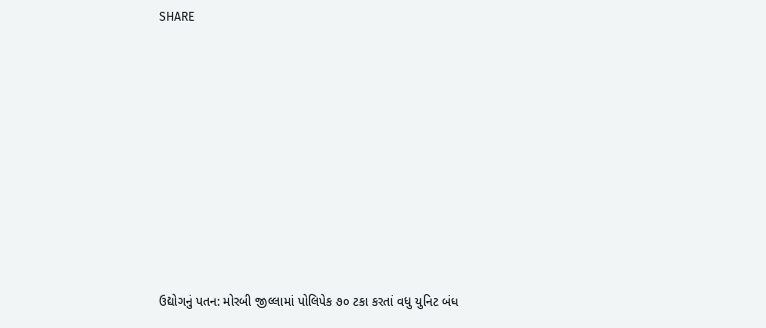SHARE













ઉદ્યોગનું પતન: મોરબી જીલ્લામાં પોલિપેક ૭૦ ટકા કરતાં વધુ યુનિટ બંધ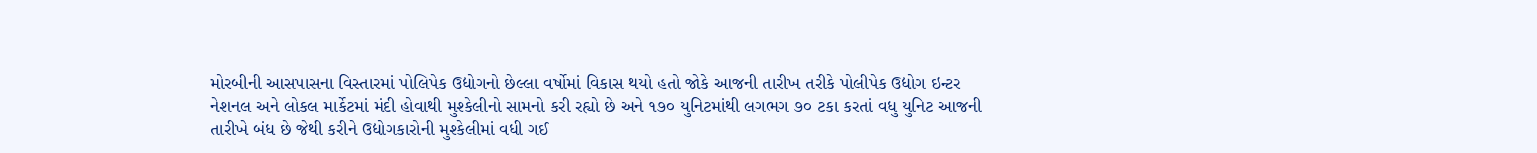મોરબીની આસપાસના વિસ્તારમાં પોલિપેક ઉદ્યોગનો છેલ્લા વર્ષોમાં વિકાસ થયો હતો જોકે આજની તારીખ તરીકે પોલીપેક ઉદ્યોગ ઇન્ટર નેશનલ અને લોકલ માર્કેટમાં મંદી હોવાથી મુશ્કેલીનો સામનો કરી રહ્યો છે અને ૧૭૦ યુનિટમાંથી લગભગ ૭૦ ટકા કરતાં વધુ યુનિટ આજની તારીખે બંધ છે જેથી કરીને ઉદ્યોગકારોની મુશ્કેલીમાં વધી ગઈ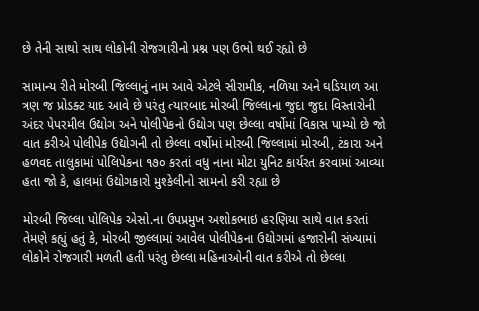છે તેની સાથો સાથ લોકોની રોજગારીનો પ્રશ્ન પણ ઉભો થઈ રહ્યો છે

સામાન્ય રીતે મોરબી જિલ્લાનું નામ આવે એટલે સીરામીક, નળિયા અને ઘડિયાળ આ ત્રણ જ પ્રોડક્ટ યાદ આવે છે પરંતુ ત્યારબાદ મોરબી જિલ્લાના જુદા જુદા વિસ્તારોની અંદર પેપરમીલ ઉદ્યોગ અને પોલીપેકનો ઉદ્યોગ પણ છેલ્લા વર્ષોમાં વિકાસ પામ્યો છે જો વાત કરીએ પોલીપેક ઉદ્યોગની તો છેલ્લા વર્ષોમાં મોરબી જિલ્લામાં મોરબી, ટંકારા અને હળવદ તાલુકામાં પોલિપેકના ૧૭૦ કરતાં વધુ નાના મોટા યુનિટ કાર્યરત કરવામાં આવ્યા હતા જો કે, હાલમાં ઉદ્યોગકારો મુશ્કેલીનો સામનો કરી રહ્યા છે

મોરબી જિલ્લા પોલિપેક એસો.ના ઉપપ્રમુખ અશોકભાઇ હરણિયા સાથે વાત કરતાં તેમણે કહ્યું હતું કે, મોરબી જીલ્લામાં આવેલ પોલીપેકના ઉદ્યોગમાં હજારોની સંખ્યામાં લોકોને રોજગારી મળતી હતી પરંતુ છેલ્લા મહિનાઓની વાત કરીએ તો છેલ્લા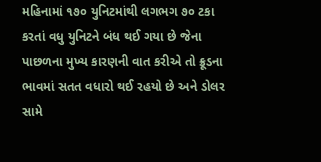મહિનામાં ૧૭૦ યુનિટમાંથી લગભગ ૭૦ ટકા કરતાં વધુ યુનિટને બંધ થઈ ગયા છે જેના પાછળના મુખ્ય કારણની વાત કરીએ તો ક્રૂડના ભાવમાં સતત વધારો થઈ રહયો છે અને ડોલર સામે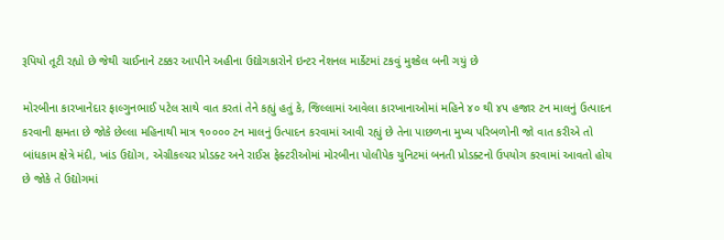રૂપિયો તૂટી રહ્યો છે જેથી ચાઈનાને ટક્કર આપીને અહીના ઉદ્યોગકારોને ઇન્ટર નેશનલ માર્કેટમાં ટકવું મુશ્કેલ બની ગયું છે

મોરબીના કારખાનેદાર ફાલ્ગુનભાઈ પટેલ સાથે વાત કરતાં તેને કહ્યું હતું કે, જિલ્લામાં આવેલા કારખાનાઓમાં મહિને ૪૦ થી ૪૫ હજાર ટન માલનું ઉત્પાદન કરવાની ક્ષમતા છે જોકે છેલ્લા મહિનાથી માત્ર ૧૦૦૦૦ ટન માલનું ઉત્પાદન કરવામાં આવી રહ્યું છે તેના પાછળના મુખ્ય પરિબળોની જો વાત કરીએ તો બાંધકામ ક્ષેત્રે મંદી, ખાંડ ઉદ્યોગ, એગ્રીકલ્ચર પ્રોડક્ટ અને રાઈસ ફેક્ટરીઓમાં મોરબીના પોલીપેક યુનિટમાં બનતી પ્રોડક્ટનો ઉપયોગ કરવામાં આવતો હોય છે જોકે તે ઉદ્યોગમાં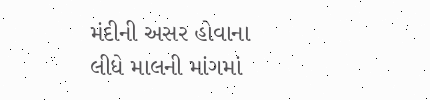મંદીની અસર હોવાના લીધે માલની માંગમાં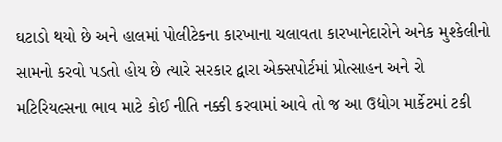ઘટાડો થયો છે અને હાલમાં પોલીટેકના કારખાના ચલાવતા કારખાનેદારોને અનેક મુશ્કેલીનો સામનો કરવો પડતો હોય છે ત્યારે સરકાર દ્વારા એક્સપોર્ટમાં પ્રોત્સાહન અને રો મટિરિયલ્સના ભાવ માટે કોઈ નીતિ નક્કી કરવામાં આવે તો જ આ ઉદ્યોગ માર્કેટમાં ટકી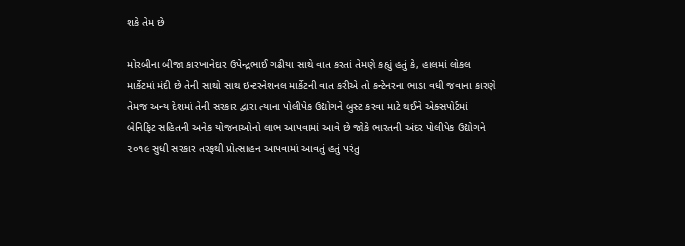શકે તેમ છે

મોરબીના બીજા કારખાનેદાર ઉપેન્દ્રભાઈ ગઢીયા સાથે વાત કરતાં તેમણે કહ્યું હતું કે, હાલમાં લોકલ માર્કેટમાં મંદી છે તેની સાથો સાથ ઇન્ટરનેશનલ માર્કેટની વાત કરીએ તો કન્ટેનરના ભાડા વધી જવાના કારણે તેમજ અન્ય દેશમાં તેની સરકાર દ્વારા ત્યાના પોલીપેક ઉદ્યોગને બુસ્ટ કરવા માટે થઈને એક્સપોર્ટમાં બેનિફિટ સહિતની અનેક યોજનાઓનો લાભ આપવામાં આવે છે જોકે ભારતની અંદર પોલીપેક ઉદ્યોગને ૨૦૧૯ સુધી સરકાર તરફથી પ્રોત્સાહન આપવામાં આવતું હતું પરંતુ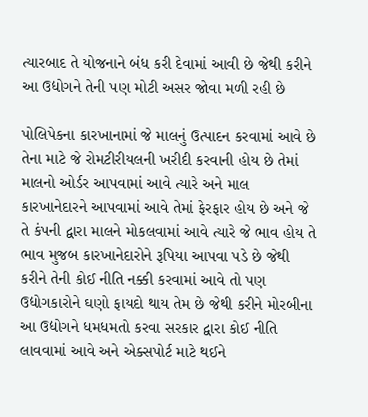ત્યારબાદ તે યોજનાને બંધ કરી દેવામાં આવી છે જેથી કરીને આ ઉદ્યોગને તેની પણ મોટી અસર જોવા મળી રહી છે

પોલિપેકના કારખાનામાં જે માલનું ઉત્પાદન કરવામાં આવે છે તેના માટે જે રોમટીરીયલની ખરીદી કરવાની હોય છે તેમાં માલનો ઓર્ડર આપવામાં આવે ત્યારે અને માલ કારખાનેદારને આપવામાં આવે તેમાં ફેરફાર હોય છે અને જે તે કંપની દ્વારા માલને મોકલવામાં આવે ત્યારે જે ભાવ હોય તે ભાવ મુજબ કારખાનેદારોને રૂપિયા આપવા પડે છે જેથી કરીને તેની કોઈ નીતિ નક્કી કરવામાં આવે તો પણ ઉદ્યોગકારોને ઘણો ફાયદો થાય તેમ છે જેથી કરીને મોરબીના આ ઉદ્યોગને ધમધમતો કરવા સરકાર દ્વારા કોઈ નીતિ લાવવામાં આવે અને એક્સપોર્ટ માટે થઈને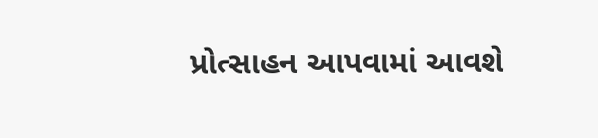પ્રોત્સાહન આપવામાં આવશે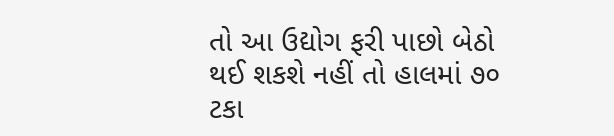તો આ ઉદ્યોગ ફરી પાછો બેઠો થઈ શકશે નહીં તો હાલમાં ૭૦ ટકા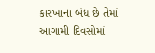કારખાના બંધ છે તેમાં આગામી દિવસોમાં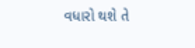વધારો થશે તે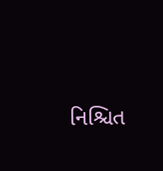નિશ્ચિત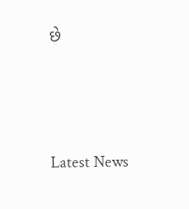છે






Latest News